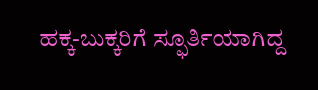ಹಕ್ಕ-ಬುಕ್ಕರಿಗೆ ಸ್ಫೂರ್ತಿಯಾಗಿದ್ದ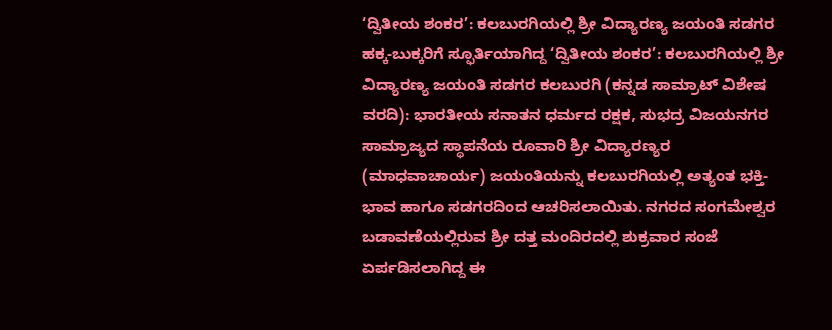‘ದ್ವಿತೀಯ ಶಂಕರ’: ಕಲಬುರಗಿಯಲ್ಲಿ ಶ್ರೀ ವಿದ್ಯಾರಣ್ಯ ಜಯಂತಿ ಸಡಗರ
ಹಕ್ಕ-ಬುಕ್ಕರಿಗೆ ಸ್ಫೂರ್ತಿಯಾಗಿದ್ದ ‘ದ್ವಿತೀಯ ಶಂಕರ’: ಕಲಬುರಗಿಯಲ್ಲಿ ಶ್ರೀ ವಿದ್ಯಾರಣ್ಯ ಜಯಂತಿ ಸಡಗರ ಕಲಬುರಗಿ (ಕನ್ನಡ ಸಾಮ್ರಾಟ್ ವಿಶೇಷ ವರದಿ): ಭಾರತೀಯ ಸನಾತನ ಧರ್ಮದ ರಕ್ಷಕ, ಸುಭದ್ರ ವಿಜಯನಗರ ಸಾಮ್ರಾಜ್ಯದ ಸ್ಥಾಪನೆಯ ರೂವಾರಿ ಶ್ರೀ ವಿದ್ಯಾರಣ್ಯರ (ಮಾಧವಾಚಾರ್ಯ) ಜಯಂತಿಯನ್ನು ಕಲಬುರಗಿಯಲ್ಲಿ ಅತ್ಯಂತ ಭಕ್ತಿ-ಭಾವ ಹಾಗೂ ಸಡಗರದಿಂದ ಆಚರಿಸಲಾಯಿತು. ನಗರದ ಸಂಗಮೇಶ್ವರ ಬಡಾವಣೆಯಲ್ಲಿರುವ ಶ್ರೀ ದತ್ತ ಮಂದಿರದಲ್ಲಿ ಶುಕ್ರವಾರ ಸಂಜೆ ಏರ್ಪಡಿಸಲಾಗಿದ್ದ ಈ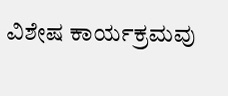ವಿಶೇಷ ಕಾರ್ಯಕ್ರಮವು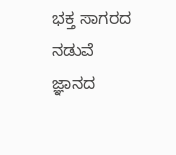ಭಕ್ತ ಸಾಗರದ ನಡುವೆ ಜ್ಞಾನದ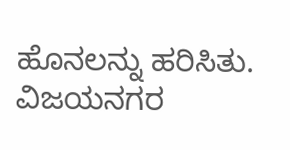ಹೊನಲನ್ನು ಹರಿಸಿತು. ವಿಜಯನಗರ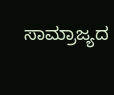ಸಾಮ್ರಾಜ್ಯದ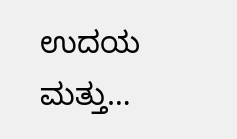ಉದಯ ಮತ್ತು…